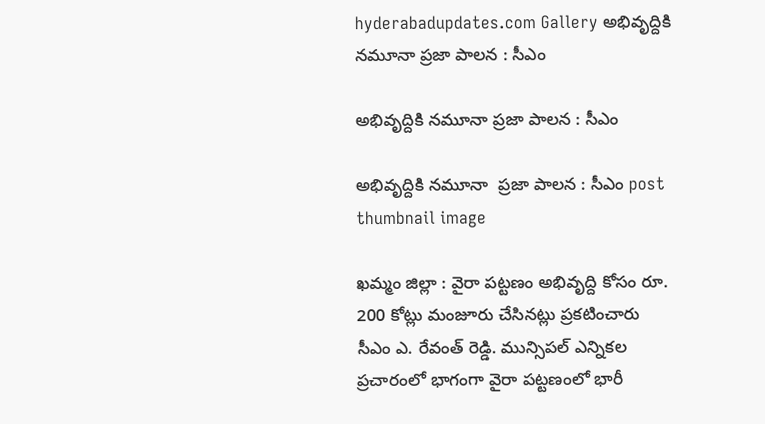hyderabadupdates.com Gallery అభివృద్దికి న‌మూనా ప్ర‌జా పాల‌న : సీఎం

అభివృద్దికి న‌మూనా ప్ర‌జా పాల‌న : సీఎం

అభివృద్దికి న‌మూనా  ప్ర‌జా పాల‌న : సీఎం post thumbnail image

ఖ‌మ్మం జిల్లా : వైరా ప‌ట్ట‌ణం అభివృద్ది కోసం రూ. 200 కోట్లు మంజూరు చేసిన‌ట్లు ప్ర‌క‌టించారు సీఎం ఎ. రేవంత్ రెడ్డి. మున్సిపల్ ఎన్నికల ప్రచారంలో భాగంగా వైరా పట్టణంలో భారీ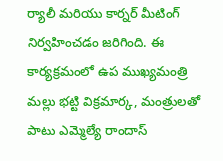ర్యాలీ మరియు కార్నర్ మీటింగ్‌ నిర్వహించడం జరిగింది. ఈ కార్య‌క్ర‌మంలో ఉప ముఖ్య‌మంత్రి మ‌ల్లు భ‌ట్టి విక్ర‌మార్క‌, మంత్రుల‌తో పాటు ఎమ్మెల్యే రాందాస్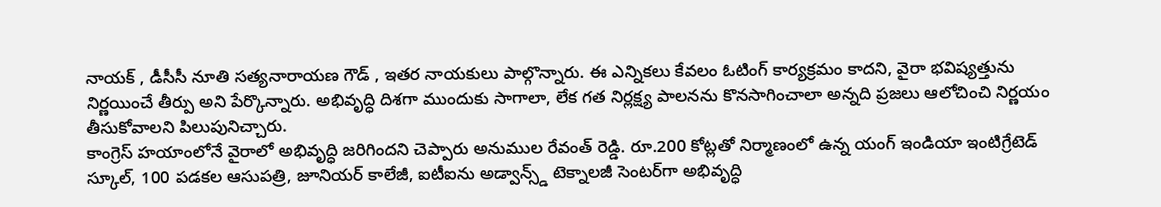నాయక్ , డీసీసీ నూతి సత్యనారాయణ గౌడ్ , ఇతర నాయకులు పాల్గొన్నారు. ఈ ఎన్నికలు కేవలం ఓటింగ్ కార్యక్రమం కాద‌ని, వైరా భవిష్యత్తును నిర్ణయించే తీర్పు అని పేర్కొన్నారు. అభివృద్ధి దిశగా ముందుకు సాగాలా, లేక గత నిర్లక్ష్య పాలనను కొనసాగించాలా అన్నది ప్రజలు ఆలోచించి నిర్ణయం తీసుకోవాల‌ని పిలుపునిచ్చారు.
కాంగ్రెస్ హయాంలోనే వైరాలో అభివృద్ధి జరిగింద‌ని చెప్పారు అనుముల రేవంత్ రెడ్డి. రూ.200 కోట్లతో నిర్మాణంలో ఉన్న యంగ్ ఇండియా ఇంటిగ్రేటెడ్ స్కూల్, 100 పడకల ఆసుపత్రి, జూనియర్ కాలేజీ, ఐటీఐను అడ్వాన్స్డ్ టెక్నాలజీ సెంటర్‌గా అభివృద్ధి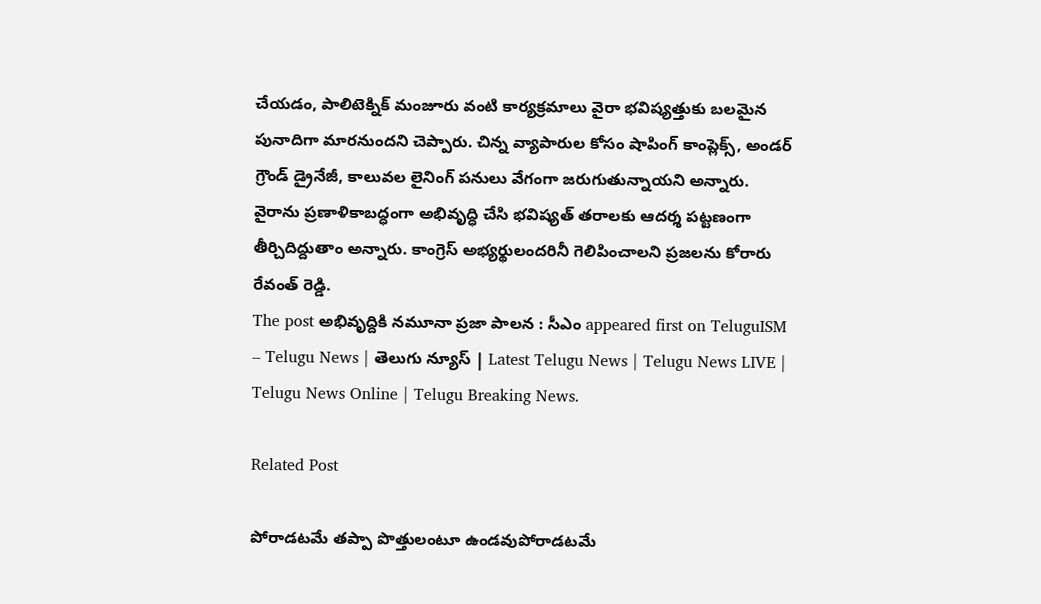చేయడం, పాలిటెక్నిక్ మంజూరు వంటి కార్యక్రమాలు వైరా భవిష్యత్తుకు బలమైన పునాదిగా మార‌నుంద‌ని చెప్పారు. చిన్న వ్యాపారుల కోసం షాపింగ్ కాంప్లెక్స్, అండర్ గ్రౌండ్ డ్రైనేజీ, కాలువల లైనింగ్ పనులు వేగంగా జరుగుతున్నాయని అన్నారు. వైరాను ప్రణాళికాబద్ధంగా అభివృద్ధి చేసి భవిష్యత్ తరాలకు ఆదర్శ పట్టణంగా తీర్చిదిద్దుతాం అన్నారు. కాంగ్రెస్ అభ్యర్థులందరినీ గెలిపించాలని ప్ర‌జ‌లను కోరారు రేవంత్ రెడ్డి.
The post అభివృద్దికి న‌మూనా ప్ర‌జా పాల‌న : సీఎం appeared first on TeluguISM – Telugu News | తెలుగు న్యూస్ | Latest Telugu News | Telugu News LIVE | Telugu News Online | Telugu Breaking News.

Related Post

పోరాడ‌ట‌మే త‌ప్పా పొత్తులంటూ ఉండ‌వుపోరాడ‌ట‌మే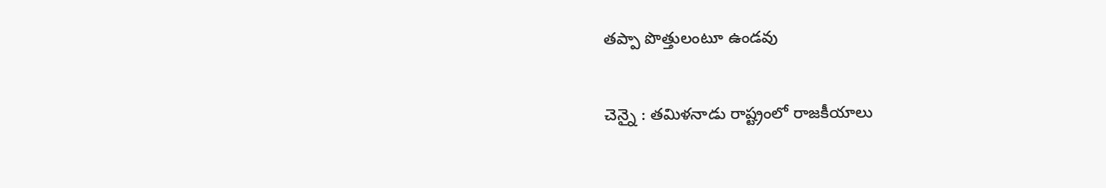త‌ప్పా పొత్తులంటూ ఉండ‌వు

చెన్నై : త‌మిళ‌నాడు రాష్ట్రంలో రాజకీయాలు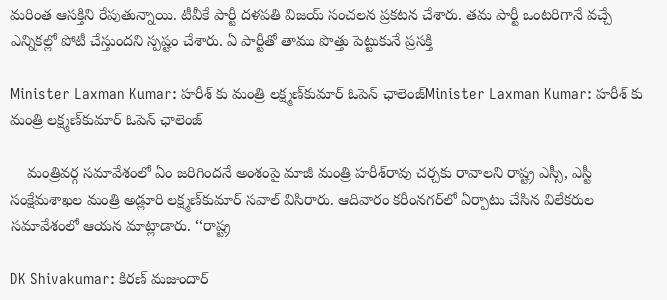మ‌రింత ఆస‌క్తిని రేపుతున్నాయి. టీవీకే పార్టీ ద‌ళ‌ప‌తి విజ‌య్ సంచ‌ల‌న ప్ర‌క‌ట‌న చేశారు. త‌మ పార్టీ ఒంట‌రిగానే వ‌చ్చే ఎన్నిక‌ల్లో పోటీ చేస్తుంద‌ని స్ప‌ష్టం చేశారు. ఏ పార్టీతో తాము పొత్తు పెట్టుకునే ప్ర‌స‌క్తి

Minister Laxman Kumar: హరీశ్‌ కు మంత్రి లక్ష్మణ్‌కుమార్‌ ఓపెన్ ఛాలెంజ్Minister Laxman Kumar: హరీశ్‌ కు మంత్రి లక్ష్మణ్‌కుమార్‌ ఓపెన్ ఛాలెంజ్

    మంత్రివర్గ సమావేశంలో ఏం జరిగిందనే అంశంపై మాజీ మంత్రి హరీశ్‌రావు చర్చకు రావాలని రాష్ట్ర ఎస్సీ, ఎస్టీ సంక్షేమశాఖల మంత్రి అడ్లూరి లక్ష్మణ్‌కుమార్‌ సవాల్‌ విసిరారు. ఆదివారం కరీంనగర్‌లో ఏర్పాటు చేసిన విలేకరుల సమావేశంలో ఆయన మాట్లాడారు. ‘‘రాష్ట్ర

DK Shivakumar: కిరణ్‌ మజుందార్‌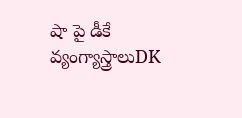షా పై డీకే వ్యంగ్యాస్త్రాలుDK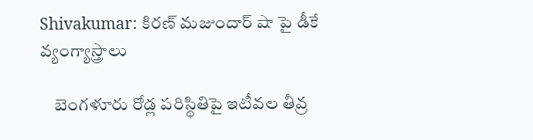Shivakumar: కిరణ్‌ మజుందార్‌ షా పై డీకే వ్యంగ్యాస్త్రాలు

    బెంగళూరు రోడ్ల పరిస్థితిపై ఇటీవల తీవ్ర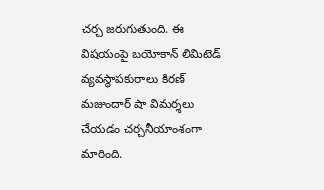చర్చ జరుగుతుంది. ఈ విషయంపై బయోకాన్ లిమిటెడ్‌ వ్యవస్థాపకురాలు కిరణ్‌ మజుందార్ షా విమర్శలు చేయడం చర్చనీయాంశంగా మారింది.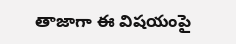తాజాగా ఈ విషయంపై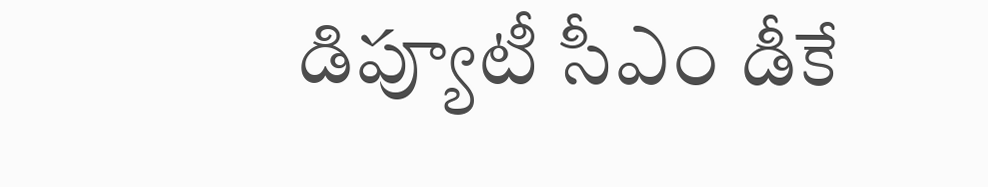డిప్యూటీ సీఎం డీకే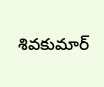శివకుమార్‌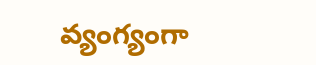వ్యంగ్యంగా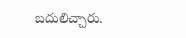బదులిచ్చారు.